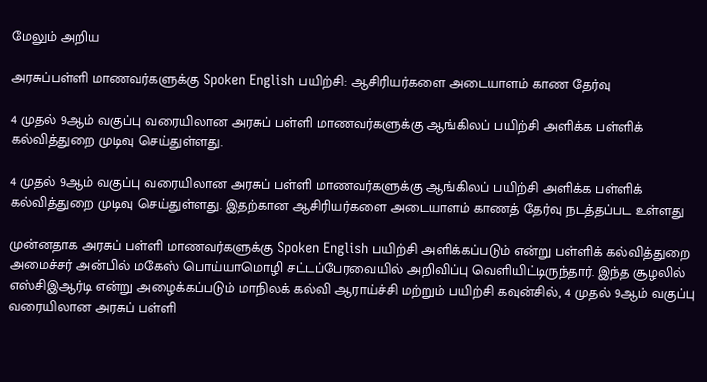மேலும் அறிய

அரசுப்பள்ளி மாணவர்களுக்கு Spoken English பயிற்சி: ஆசிரியர்களை அடையாளம் காண தேர்வு

4 முதல் 9ஆம் வகுப்பு வரையிலான அரசுப் பள்ளி மாணவர்களுக்கு ஆங்கிலப் பயிற்சி அளிக்க பள்ளிக் கல்வித்துறை முடிவு செய்துள்ளது.

4 முதல் 9ஆம் வகுப்பு வரையிலான அரசுப் பள்ளி மாணவர்களுக்கு ஆங்கிலப் பயிற்சி அளிக்க பள்ளிக் கல்வித்துறை முடிவு செய்துள்ளது. இதற்கான ஆசிரியர்களை அடையாளம் காணத் தேர்வு நடத்தப்பட உள்ளது

முன்னதாக அரசுப் பள்ளி மாணவர்களுக்கு Spoken English பயிற்சி அளிக்கப்படும் என்று பள்ளிக் கல்வித்துறை அமைச்சர் அன்பில் மகேஸ் பொய்யாமொழி சட்டப்பேரவையில் அறிவிப்பு வெளியிட்டிருந்தார். இந்த சூழலில் எஸ்சிஇஆர்டி என்று அழைக்கப்படும் மாநிலக் கல்வி ஆராய்ச்சி மற்றும் பயிற்சி கவுன்சில், 4 முதல் 9ஆம் வகுப்பு வரையிலான அரசுப் பள்ளி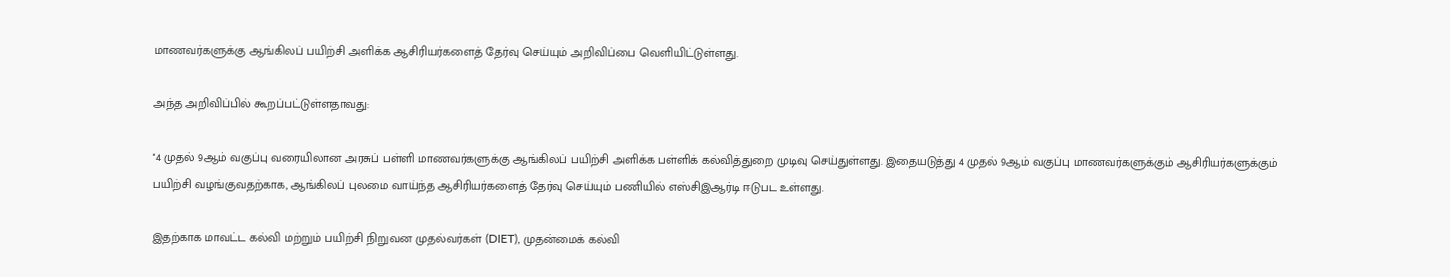மாணவர்களுக்கு ஆங்கிலப் பயிற்சி அளிக்க ஆசிரியர்களைத் தேர்வு செய்யும் அறிவிப்பை வெளியிட்டுள்ளது.

அந்த அறிவிப்பில் கூறப்பட்டுள்ளதாவது:

''4 முதல் 9ஆம் வகுப்பு வரையிலான அரசுப் பள்ளி மாணவர்களுக்கு ஆங்கிலப் பயிற்சி அளிக்க பள்ளிக் கல்வித்துறை முடிவு செய்துள்ளது. இதையடுத்து 4 முதல் 9ஆம் வகுப்பு மாணவர்களுக்கும் ஆசிரியர்களுக்கும் பயிற்சி வழங்குவதற்காக, ஆங்கிலப் புலமை வாய்ந்த ஆசிரியர்களைத் தேர்வு செய்யும் பணியில் எஸ்சிஇஆர்டி ஈடுபட உள்ளது.

இதற்காக மாவட்ட கல்வி மற்றும் பயிற்சி நிறுவன முதல்வர்கள் (DIET), முதன்மைக் கல்வி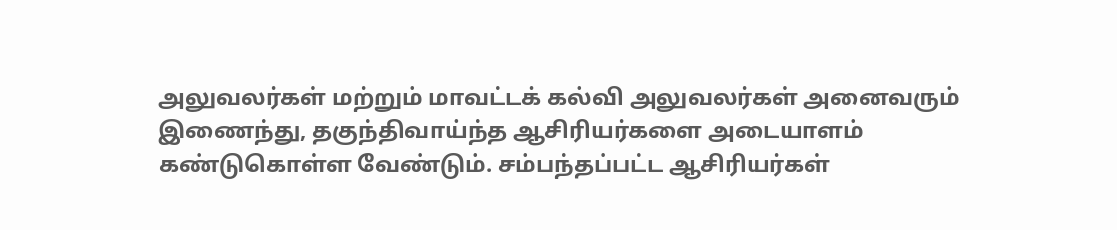அலுவலர்கள் மற்றும் மாவட்டக் கல்வி அலுவலர்கள் அனைவரும் இணைந்து, தகுந்திவாய்ந்த ஆசிரியர்களை அடையாளம் கண்டுகொள்ள வேண்டும். சம்பந்தப்பட்ட ஆசிரியர்கள்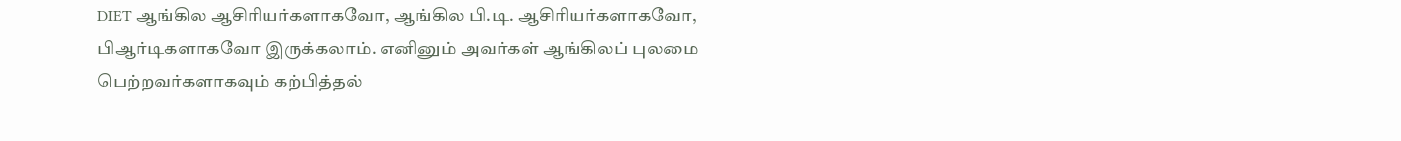DIET ஆங்கில ஆசிரியர்களாகவோ, ஆங்கில பி.டி. ஆசிரியர்களாகவோ, பிஆர்டிகளாகவோ இருக்கலாம். எனினும் அவர்கள் ஆங்கிலப் புலமை பெற்றவர்களாகவும் கற்பித்தல்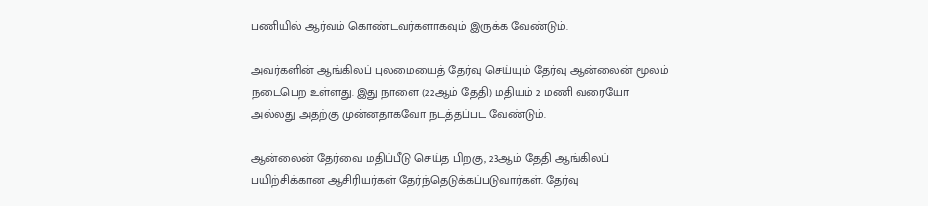பணியில் ஆர்வம் கொண்டவர்களாகவும் இருக்க வேண்டும்.

அவர்களின் ஆங்கிலப் புலமையைத் தேர்வு செய்யும் தேர்வு ஆன்லைன் மூலம் நடைபெற உள்ளது. இது நாளை (22ஆம் தேதி) மதியம் 2 மணி வரையோ அல்லது அதற்கு முன்னதாகவோ நடத்தப்பட வேண்டும்.

ஆன்லைன் தேர்வை மதிப்பீடு செய்த பிறகு, 23ஆம் தேதி ஆங்கிலப் பயிற்சிக்கான ஆசிரியர்கள் தேர்ந்தெடுக்கப்படுவார்கள். தேர்வு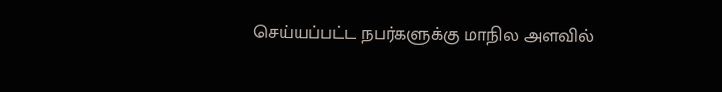செய்யப்பட்ட நபர்களுக்கு மாநில அளவில்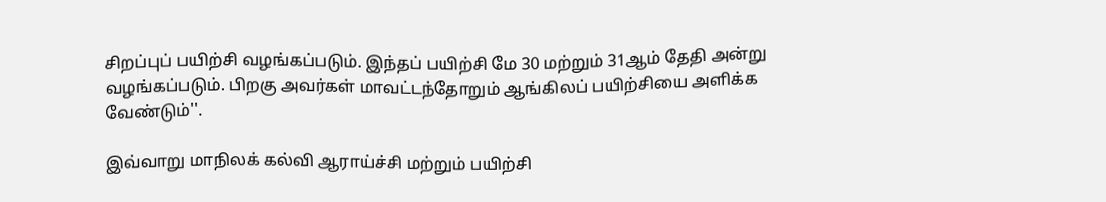சிறப்புப் பயிற்சி வழங்கப்படும். இந்தப் பயிற்சி மே 30 மற்றும் 31ஆம் தேதி அன்று வழங்கப்படும். பிறகு அவர்கள் மாவட்டந்தோறும் ஆங்கிலப் பயிற்சியை அளிக்க வேண்டும்''.

இவ்வாறு மாநிலக் கல்வி ஆராய்ச்சி மற்றும் பயிற்சி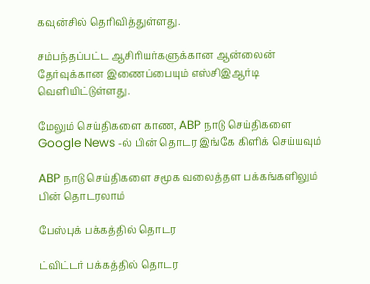கவுன்சில் தெரிவித்துள்ளது.

சம்பந்தப்பட்ட ஆசிரியர்களுக்கான ஆன்லைன் தேர்வுக்கான இணைப்பையும் எஸ்சிஇஆர்டி வெளியிட்டுள்ளது.

மேலும் செய்திகளை காண, ABP நாடு செய்திகளை Google News -ல் பின் தொடர இங்கே கிளிக் செய்யவும்

ABP நாடு செய்திகளை சமூக வலைத்தள பக்கங்களிலும் பின் தொடரலாம்

பேஸ்புக் பக்கத்தில் தொடர

ட்விட்டர் பக்கத்தில் தொடர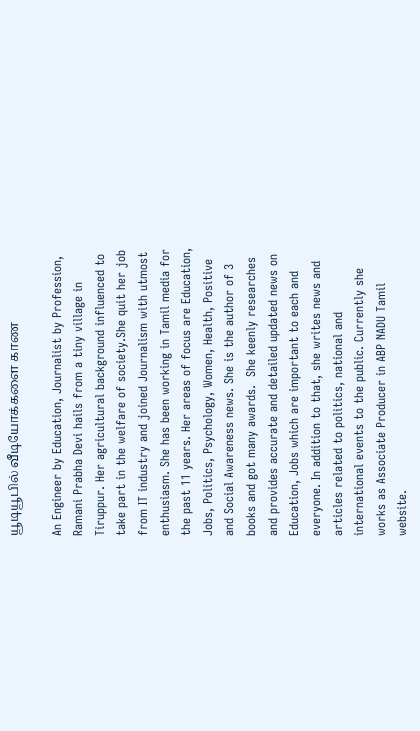யூடியூபில் வீடியோக்களை காண

An Engineer by Education, Journalist by Profession, Ramani Prabha Devi hails from a tiny village in Tiruppur. Her agricultural background influenced to take part in the welfare of society.She quit her job from IT industry and joined Journalism with utmost enthusiasm. She has been working in Tamil media for the past 11 years. Her areas of focus are Education, Jobs, Politics, Psychology, Women, Health, Positive and Social Awareness news. She is the author of 3 books and got many awards.  She keenly researches and provides accurate and detailed updated news on Education, Jobs which are important to each and everyone. In addition to that, she writes news and articles related to politics, national and international events to the public. Currently she works as Associate Producer in ABP NADU Tamil website.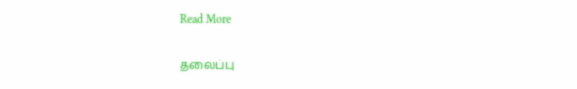Read More

தலைப்பு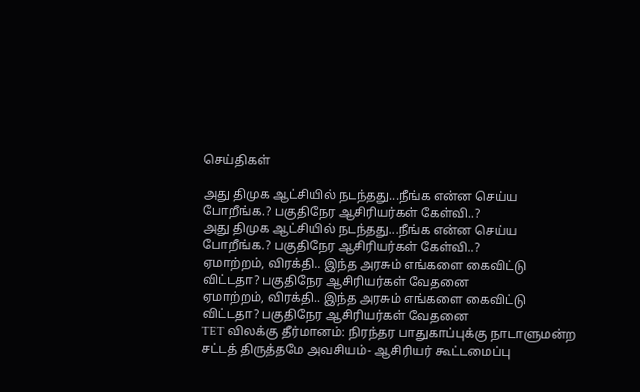செய்திகள்

அது திமுக ஆட்சியில் நடந்தது...நீங்க என்ன செய்ய போறீங்க.? பகுதிநேர ஆசிரியர்கள் கேள்வி..?
அது திமுக ஆட்சியில் நடந்தது...நீங்க என்ன செய்ய போறீங்க.? பகுதிநேர ஆசிரியர்கள் கேள்வி..?
ஏமாற்றம், விரக்தி.. இந்த அரசும் எங்களை கைவிட்டு விட்டதா? பகுதிநேர ஆசிரியர்கள் வேதனை
ஏமாற்றம், விரக்தி.. இந்த அரசும் எங்களை கைவிட்டு விட்டதா? பகுதிநேர ஆசிரியர்கள் வேதனை
TET விலக்கு தீர்மானம்: நிரந்தர பாதுகாப்புக்கு நாடாளுமன்ற சட்டத் திருத்தமே அவசியம்- ஆசிரியர் கூட்டமைப்பு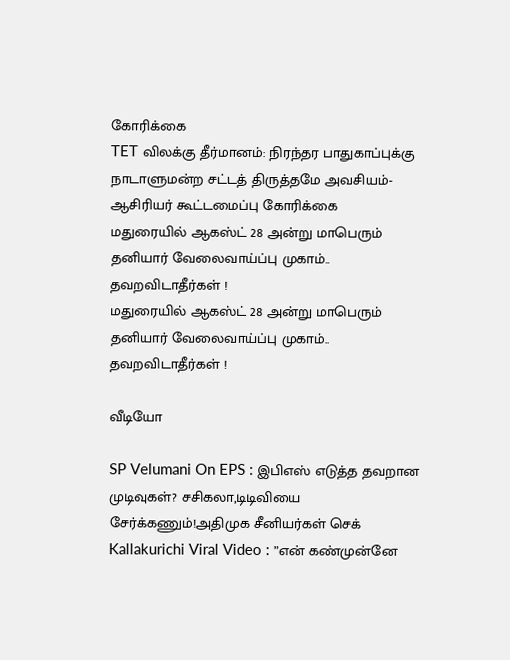கோரிக்கை
TET விலக்கு தீர்மானம்: நிரந்தர பாதுகாப்புக்கு நாடாளுமன்ற சட்டத் திருத்தமே அவசியம்- ஆசிரியர் கூட்டமைப்பு கோரிக்கை
மதுரையில் ஆகஸ்ட் 28 அன்று மாபெரும் தனியார் வேலைவாய்ப்பு முகாம்.. தவறவிடாதீர்கள் !
மதுரையில் ஆகஸ்ட் 28 அன்று மாபெரும் தனியார் வேலைவாய்ப்பு முகாம்.. தவறவிடாதீர்கள் !

வீடியோ

SP Velumani On EPS : இபிஎஸ் எடுத்த தவறான முடிவுகள்? சசிகலா,டிடிவியை சேர்க்கணும்!அதிமுக சீனியர்கள் செக்
Kallakurichi Viral Video : ”என் கண்முன்னே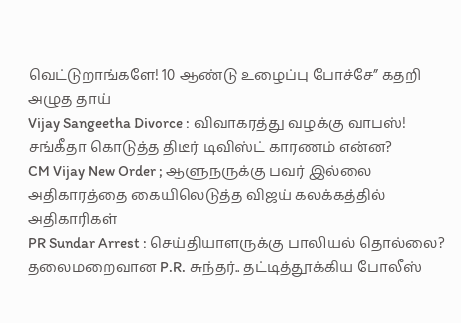வெட்டுறாங்களே! 10 ஆண்டு உழைப்பு போச்சே” கதறி அழுத தாய்
Vijay Sangeetha Divorce : விவாகரத்து வழக்கு வாபஸ்! சங்கீதா கொடுத்த திடீர் டிவிஸ்ட் காரணம் என்ன?
CM Vijay New Order ; ஆளுநருக்கு பவர் இல்லை அதிகாரத்தை கையிலெடுத்த விஜய் கலக்கத்தில் அதிகாரிகள்
PR Sundar Arrest : செய்தியாளருக்கு பாலியல் தொல்லை? தலைமறைவான P.R. சுந்தர்.. தட்டித்தூக்கிய போலீஸ்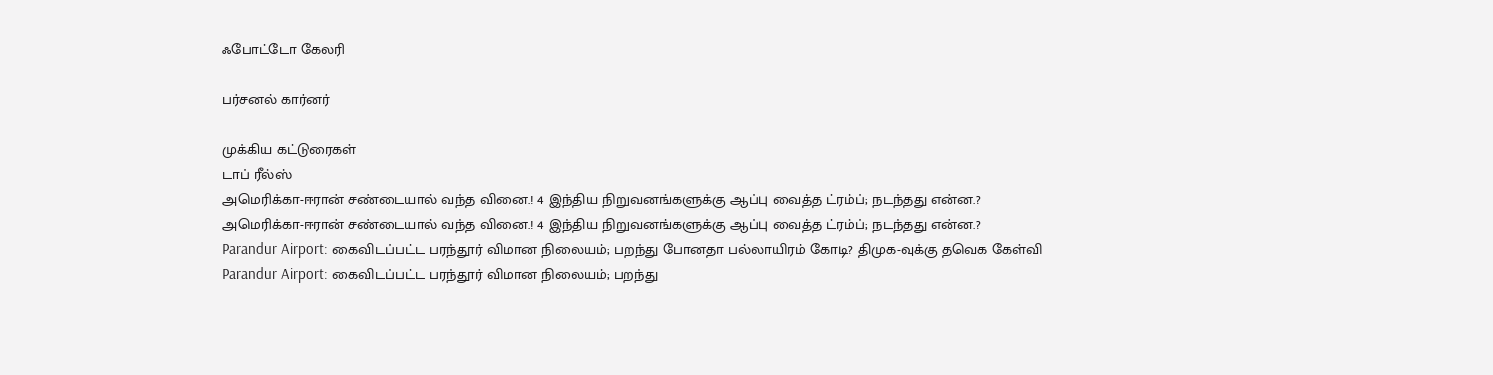ஃபோட்டோ கேலரி

பர்சனல் கார்னர்

முக்கிய கட்டுரைகள்
டாப் ரீல்ஸ்
அமெரிக்கா-ஈரான் சண்டையால் வந்த வினை.! 4 இந்திய நிறுவனங்களுக்கு ஆப்பு வைத்த ட்ரம்ப்; நடந்தது என்ன.?
அமெரிக்கா-ஈரான் சண்டையால் வந்த வினை.! 4 இந்திய நிறுவனங்களுக்கு ஆப்பு வைத்த ட்ரம்ப்; நடந்தது என்ன.?
Parandur Airport: கைவிடப்பட்ட பரந்தூர் விமான நிலையம்; பறந்து போனதா பல்லாயிரம் கோடி? திமுக-வுக்கு தவெக கேள்வி
Parandur Airport: கைவிடப்பட்ட பரந்தூர் விமான நிலையம்; பறந்து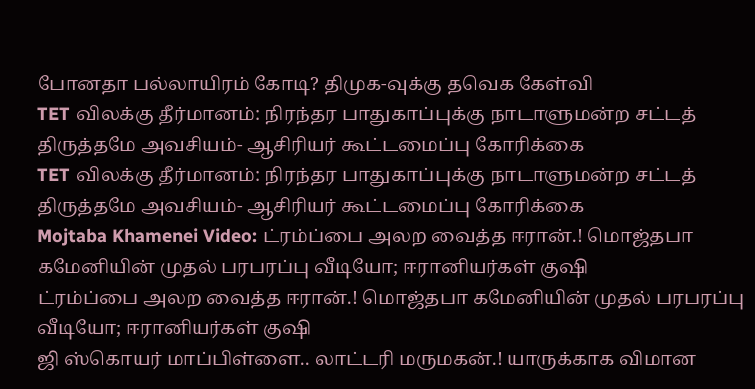போனதா பல்லாயிரம் கோடி? திமுக-வுக்கு தவெக கேள்வி
TET விலக்கு தீர்மானம்: நிரந்தர பாதுகாப்புக்கு நாடாளுமன்ற சட்டத் திருத்தமே அவசியம்- ஆசிரியர் கூட்டமைப்பு கோரிக்கை
TET விலக்கு தீர்மானம்: நிரந்தர பாதுகாப்புக்கு நாடாளுமன்ற சட்டத் திருத்தமே அவசியம்- ஆசிரியர் கூட்டமைப்பு கோரிக்கை
Mojtaba Khamenei Video: ட்ரம்ப்பை அலற வைத்த ஈரான்.! மொஜ்தபா கமேனியின் முதல் பரபரப்பு வீடியோ; ஈரானியர்கள் குஷி
ட்ரம்ப்பை அலற வைத்த ஈரான்.! மொஜ்தபா கமேனியின் முதல் பரபரப்பு வீடியோ; ஈரானியர்கள் குஷி
ஜி ஸ்கொயர் மாப்பிள்ளை.. லாட்டரி மருமகன்.! யாருக்காக விமான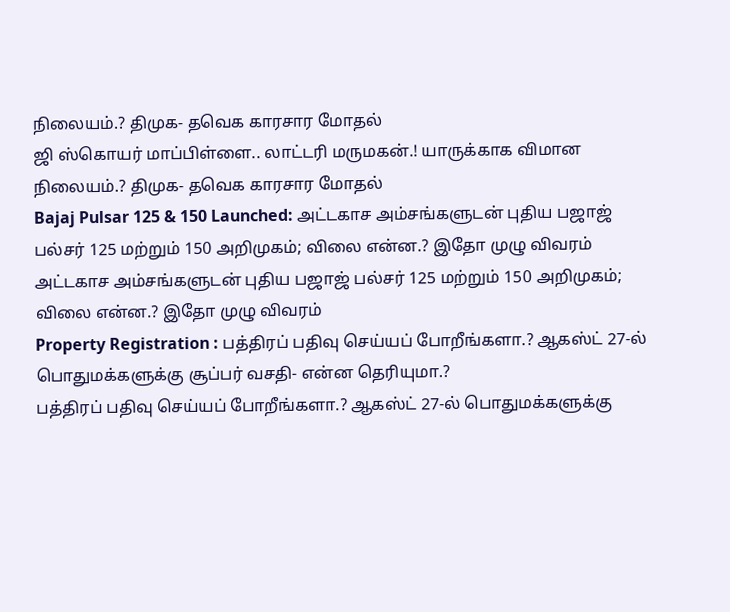நிலையம்.? திமுக- தவெக காரசார மோதல்
ஜி ஸ்கொயர் மாப்பிள்ளை.. லாட்டரி மருமகன்.! யாருக்காக விமான நிலையம்.? திமுக- தவெக காரசார மோதல்
Bajaj Pulsar 125 & 150 Launched: அட்டகாச அம்சங்களுடன் புதிய பஜாஜ் பல்சர் 125 மற்றும் 150 அறிமுகம்; விலை என்ன.? இதோ முழு விவரம்
அட்டகாச அம்சங்களுடன் புதிய பஜாஜ் பல்சர் 125 மற்றும் 150 அறிமுகம்; விலை என்ன.? இதோ முழு விவரம்
Property Registration : பத்திரப் பதிவு செய்யப் போறீங்களா.? ஆகஸ்ட் 27-ல் பொதுமக்களுக்கு சூப்பர் வசதி- என்ன தெரியுமா.?
பத்திரப் பதிவு செய்யப் போறீங்களா.? ஆகஸ்ட் 27-ல் பொதுமக்களுக்கு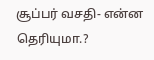சூப்பர் வசதி- என்ன தெரியுமா.?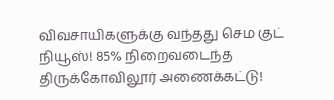விவசாயிகளுக்கு வந்தது செம குட் நியூஸ்! 85% நிறைவடைந்த திருக்கோவிலூர் அணைக்கட்டு!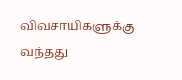விவசாயிகளுக்கு வந்தது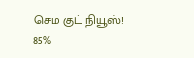செம குட் நியூஸ்! 85%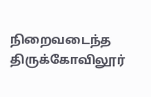நிறைவடைந்த திருக்கோவிலூர்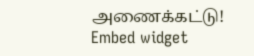அணைக்கட்டு!
Embed widget